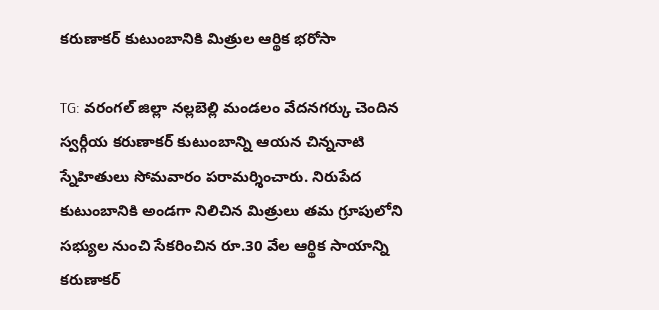కరుణాకర్ కుటుంబానికి మిత్రుల ఆర్థిక భరోసా

TG: వరంగల్ జిల్లా నల్లబెల్లి మండలం వేదనగర్కు చెందిన స్వర్గీయ కరుణాకర్ కుటుంబాన్ని ఆయన చిన్ననాటి స్నేహితులు సోమవారం పరామర్శించారు. నిరుపేద కుటుంబానికి అండగా నిలిచిన మిత్రులు తమ గ్రూపులోని సభ్యుల నుంచి సేకరించిన రూ.30 వేల ఆర్థిక సాయాన్ని కరుణాకర్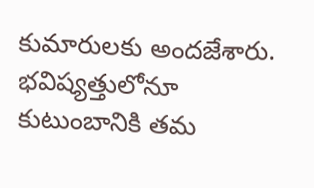కుమారులకు అందజేశారు. భవిష్యత్తులోనూ కుటుంబానికి తమ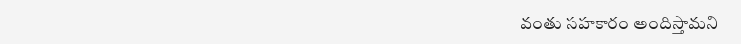వంతు సహకారం అందిస్తామని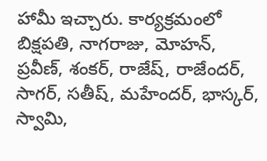హామీ ఇచ్చారు. కార్యక్రమంలో బిక్షపతి, నాగరాజు, మోహన్, ప్రవీణ్, శంకర్, రాజేష్, రాజేందర్, సాగర్, సతీష్, మహేందర్, భాస్కర్, స్వామి,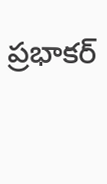ప్రభాకర్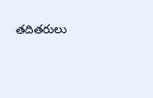తదితరులు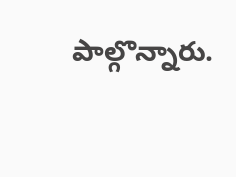పాల్గొన్నారు.